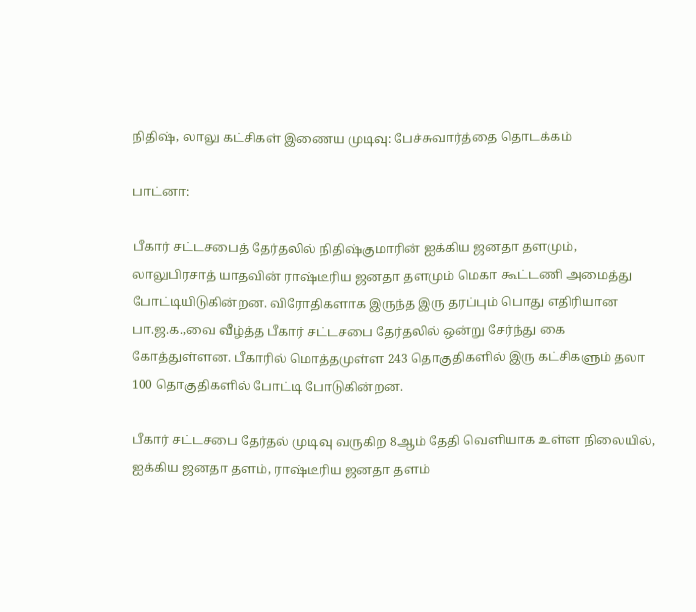நிதிஷ், லாலு கட்சிகள் இணைய முடிவு: பேச்சுவார்த்தை தொடக்கம்

பாட்னா:

பீகார் சட்டசபைத் தேர்தலில் நிதிஷ்குமாரின் ஐக்கிய ஜனதா தளமும், லாலுபிரசாத் யாதவின் ராஷ்டீரிய ஜனதா தளமும் மெகா கூட்டணி அமைத்து போட்டியிடுகின்றன. விரோதிகளாக இருந்த இரு தரப்பும் பொது எதிரியான பா.ஜ.க.,வை வீழ்த்த பீகார் சட்டசபை தேர்தலில் ஒன்று சேர்ந்து கை கோத்துள்ளன. பீகாரில் மொத்தமுள்ள 243 தொகுதிகளில் இரு கட்சிகளும் தலா 100 தொகுதிகளில் போட்டி போடுகின்றன.

பீகார் சட்டசபை தேர்தல் முடிவு வருகிற 8ஆம் தேதி வெளியாக உள்ள நிலையில், ஐக்கிய ஜனதா தளம், ராஷ்டீரிய ஜனதா தளம்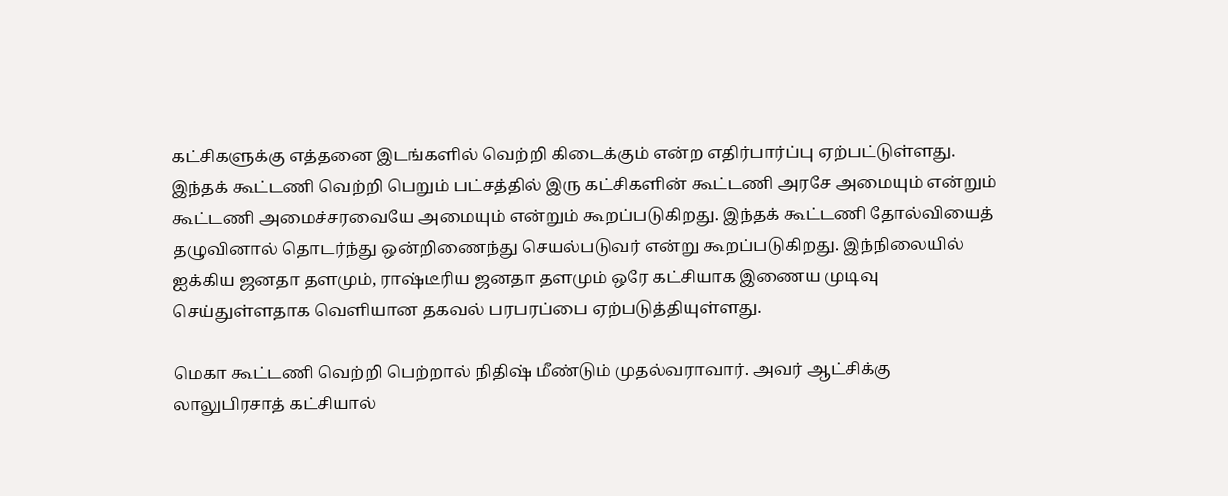கட்சிகளுக்கு எத்தனை இடங்களில் வெற்றி கிடைக்கும் என்ற எதிர்பார்ப்பு ஏற்பட்டுள்ளது. இந்தக் கூட்டணி வெற்றி பெறும் பட்சத்தில் இரு கட்சிகளின் கூட்டணி அரசே அமையும் என்றும் கூட்டணி அமைச்சரவையே அமையும் என்றும் கூறப்படுகிறது. இந்தக் கூட்டணி தோல்வியைத் தழுவினால் தொடர்ந்து ஒன்றிணைந்து செயல்படுவர் என்று கூறப்படுகிறது. இந்நிலையில் ஐக்கிய ஜனதா தளமும், ராஷ்டீரிய ஜனதா தளமும் ஒரே கட்சியாக இணைய முடிவு செய்துள்ளதாக வெளியான தகவல் பரபரப்பை ஏற்படுத்தியுள்ளது.

மெகா கூட்டணி வெற்றி பெற்றால் நிதிஷ் மீண்டும் முதல்வராவார். அவர் ஆட்சிக்கு லாலுபிரசாத் கட்சியால்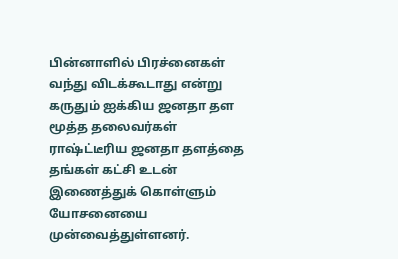பின்னாளில் பிரச்னைகள் வந்து விடக்கூடாது என்று கருதும் ஐக்கிய ஜனதா தள மூத்த தலைவர்கள் ராஷ்ட்டீரிய ஜனதா தளத்தை தங்கள் கட்சி உடன் இணைத்துக் கொள்ளும் யோசனையை முன்வைத்துள்ளனர்.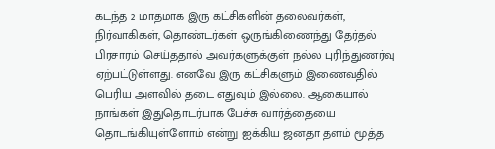கடந்த 2 மாதமாக இரு கட்சிகளின் தலைவர்கள், நிர்வாகிகள், தொண்டர்கள் ஒருங்கிணைந்து தேர்தல் பிரசாரம் செய்ததால் அவர்களுக்குள் நல்ல புரிந்துணர்வு ஏற்பட்டுள்ளது. எனவே இரு கட்சிகளும் இணைவதில் பெரிய அளவில் தடை எதுவும் இல்லை. ஆகையால் நாங்கள் இதுதொடர்பாக பேச்சு வார்த்தையை தொடங்கியுள்ளோம் என்று ஐக்கிய ஜனதா தளம் மூத்த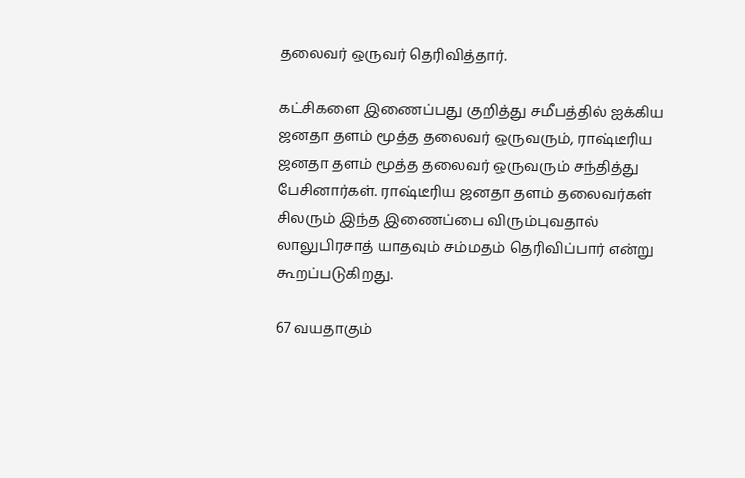தலைவர் ஒருவர் தெரிவித்தார்.

கட்சிகளை இணைப்பது குறித்து சமீபத்தில் ஐக்கிய ஜனதா தளம் மூத்த தலைவர் ஒருவரும், ராஷ்டீரிய ஜனதா தளம் மூத்த தலைவர் ஒருவரும் சந்தித்து பேசினார்கள். ராஷ்டீரிய ஜனதா தளம் தலைவர்கள் சிலரும் இந்த இணைப்பை விரும்புவதால் லாலுபிரசாத் யாதவும் சம்மதம் தெரிவிப்பார் என்று கூறப்படுகிறது.

67 வயதாகும்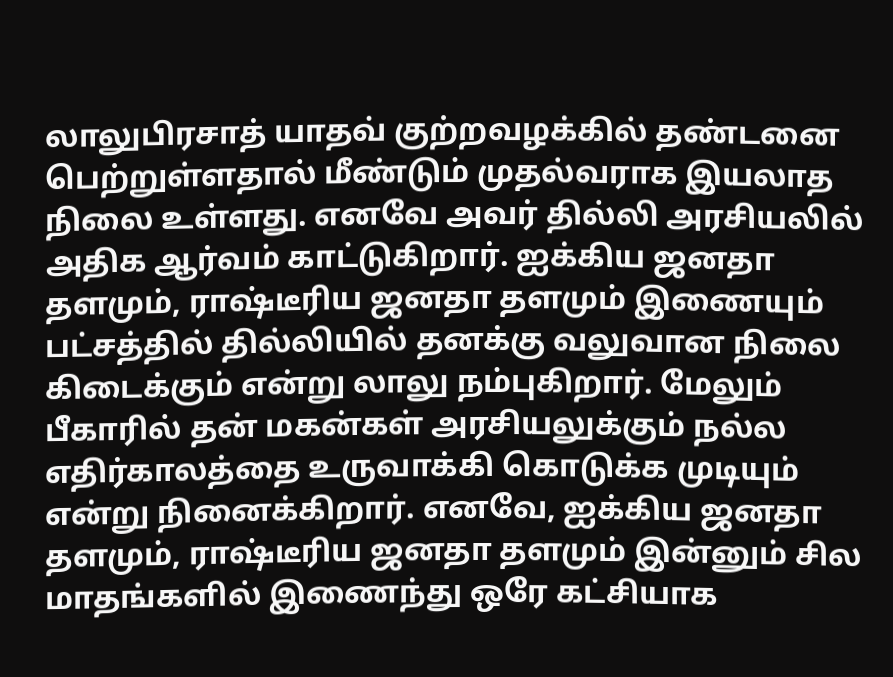லாலுபிரசாத் யாதவ் குற்றவழக்கில் தண்டனை பெற்றுள்ளதால் மீண்டும் முதல்வராக இயலாத நிலை உள்ளது. எனவே அவர் தில்லி அரசியலில் அதிக ஆர்வம் காட்டுகிறார். ஐக்கிய ஜனதா தளமும், ராஷ்டீரிய ஜனதா தளமும் இணையும் பட்சத்தில் தில்லியில் தனக்கு வலுவான நிலை கிடைக்கும் என்று லாலு நம்புகிறார். மேலும் பீகாரில் தன் மகன்கள் அரசியலுக்கும் நல்ல எதிர்காலத்தை உருவாக்கி கொடுக்க முடியும் என்று நினைக்கிறார். எனவே, ஐக்கிய ஜனதா தளமும், ராஷ்டீரிய ஜனதா தளமும் இன்னும் சில மாதங்களில் இணைந்து ஒரே கட்சியாக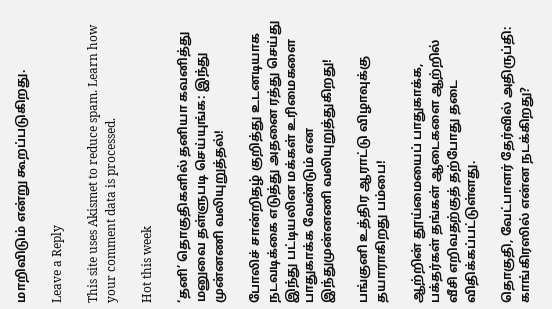மாறிவிடும் என்று கூறப்படுகிறது.

Leave a Reply

This site uses Akismet to reduce spam. Learn how your comment data is processed.

Hot this week

‘தனி’ தொகுதிகளில் தனியா கவனித்து மனுவை தள்ளுபடி செய்யுங்க: இந்து முன்னணி வலியுறுத்தல்!

போலிச் சான்றிதழ் குறித்து உடனடியாக நடவடிக்கை எடுத்து அதனை ரத்து செய்து இந்து பட்டியலின மக்கள் உரிமைகளை பாதுகாக்க வேண்டும் என இந்துமுன்னணி வலியுறுத்துகிறது!

பங்குனி உத்திர ஆராட்டு விழாவுக்கு தயாராகிறது பம்பை!

ஆற்றின் தூய்மையைப் பாதுகாக்க, பக்தர்கள் தங்கள் ஆடைகளை ஆற்றில் வீசி எறிவதற்குத் தற்போது தடை விதிக்கப்பட்டுள்ளது.

தொகுதி, வேட்பாளர் தேர்வில் அதிருப்தி: காங்கிரஸில் என்ன நடக்கிறது?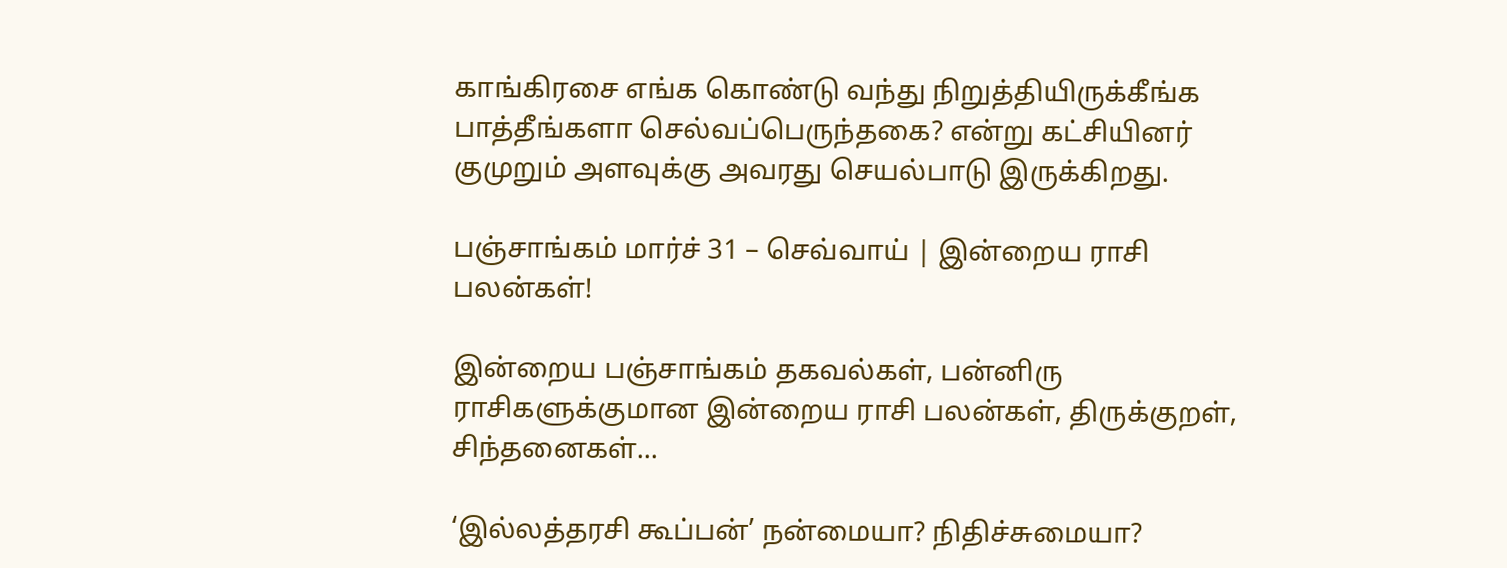காங்கிரசை எங்க கொண்டு வந்து நிறுத்தியிருக்கீங்க பாத்தீங்களா செல்வப்பெருந்தகை? என்று கட்சியினர் குமுறும் அளவுக்கு அவரது செயல்பாடு இருக்கிறது.

பஞ்சாங்கம் மார்ச் 31 – செவ்வாய் | இன்றைய ராசி பலன்கள்!

இன்றைய பஞ்சாங்கம் தகவல்கள், பன்னிரு ராசிகளுக்குமான இன்றைய ராசி பலன்கள், திருக்குறள், சிந்தனைகள்...

‘இல்லத்தரசி கூப்பன்’ நன்மையா? நிதிச்சுமையா?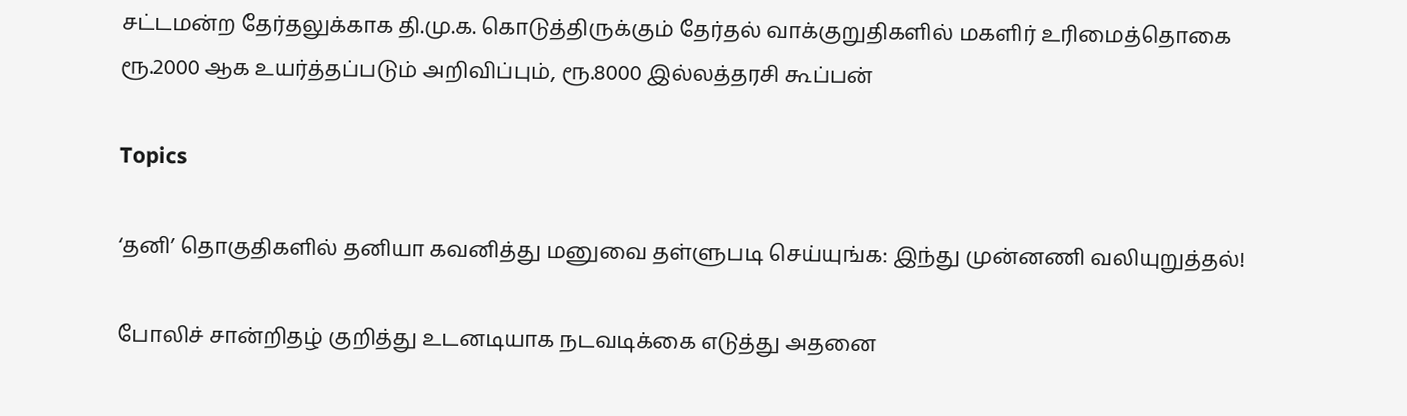சட்டமன்ற தேர்தலுக்காக தி.மு.க. கொடுத்திருக்கும் தேர்தல் வாக்குறுதிகளில் மகளிர் உரிமைத்தொகை ரூ.2000 ஆக உயர்த்தப்படும் அறிவிப்பும், ரூ.8000 இல்லத்தரசி கூப்பன்

Topics

‘தனி’ தொகுதிகளில் தனியா கவனித்து மனுவை தள்ளுபடி செய்யுங்க: இந்து முன்னணி வலியுறுத்தல்!

போலிச் சான்றிதழ் குறித்து உடனடியாக நடவடிக்கை எடுத்து அதனை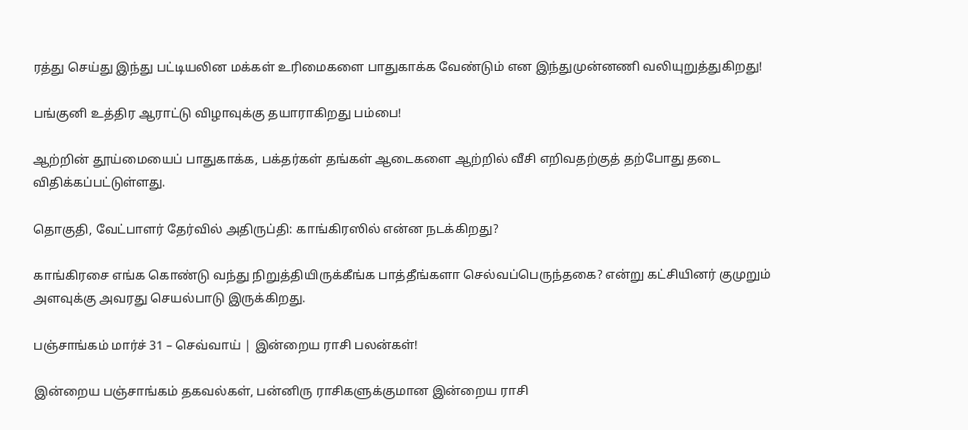ரத்து செய்து இந்து பட்டியலின மக்கள் உரிமைகளை பாதுகாக்க வேண்டும் என இந்துமுன்னணி வலியுறுத்துகிறது!

பங்குனி உத்திர ஆராட்டு விழாவுக்கு தயாராகிறது பம்பை!

ஆற்றின் தூய்மையைப் பாதுகாக்க, பக்தர்கள் தங்கள் ஆடைகளை ஆற்றில் வீசி எறிவதற்குத் தற்போது தடை விதிக்கப்பட்டுள்ளது.

தொகுதி, வேட்பாளர் தேர்வில் அதிருப்தி: காங்கிரஸில் என்ன நடக்கிறது?

காங்கிரசை எங்க கொண்டு வந்து நிறுத்தியிருக்கீங்க பாத்தீங்களா செல்வப்பெருந்தகை? என்று கட்சியினர் குமுறும் அளவுக்கு அவரது செயல்பாடு இருக்கிறது.

பஞ்சாங்கம் மார்ச் 31 – செவ்வாய் | இன்றைய ராசி பலன்கள்!

இன்றைய பஞ்சாங்கம் தகவல்கள், பன்னிரு ராசிகளுக்குமான இன்றைய ராசி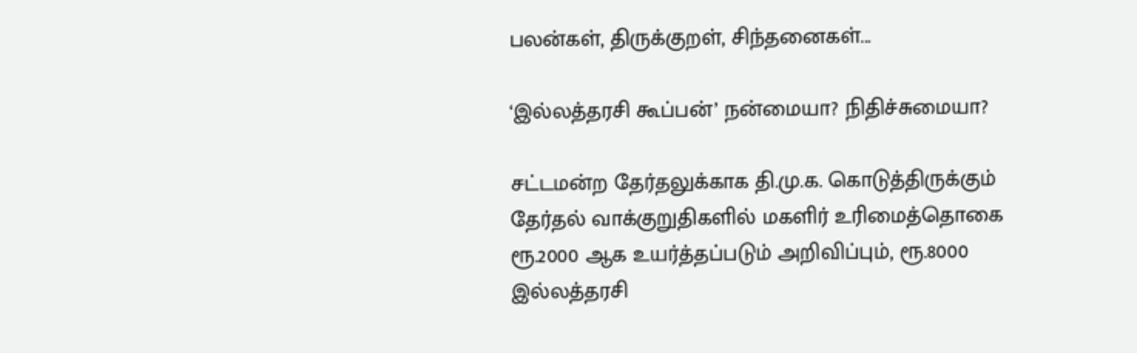பலன்கள், திருக்குறள், சிந்தனைகள்...

‘இல்லத்தரசி கூப்பன்’ நன்மையா? நிதிச்சுமையா?

சட்டமன்ற தேர்தலுக்காக தி.மு.க. கொடுத்திருக்கும் தேர்தல் வாக்குறுதிகளில் மகளிர் உரிமைத்தொகை ரூ.2000 ஆக உயர்த்தப்படும் அறிவிப்பும், ரூ.8000 இல்லத்தரசி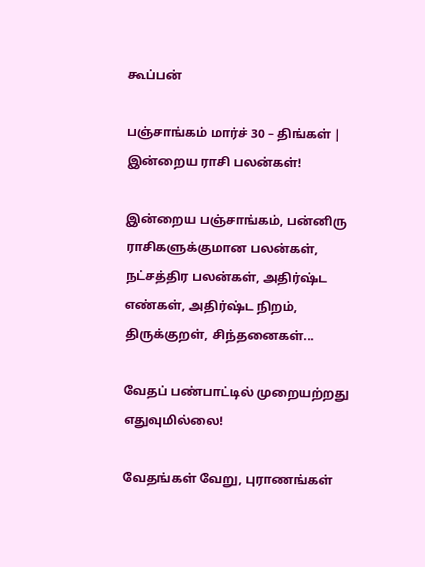கூப்பன்

பஞ்சாங்கம் மார்ச் 30 – திங்கள் | இன்றைய ராசி பலன்கள்!

இன்றைய பஞ்சாங்கம், பன்னிரு ராசிகளுக்குமான பலன்கள், நட்சத்திர பலன்கள், அதிர்ஷ்ட எண்கள், அதிர்ஷ்ட நிறம், திருக்குறள், சிந்தனைகள்...

வேதப் பண்பாட்டில் முறையற்றது எதுவுமில்லை!

வேதங்கள் வேறு, புராணங்கள்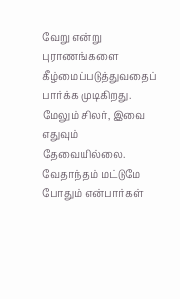வேறு என்று புராணங்களை கீழ்மைப்படுத்துவதைப்  பார்க்க முடிகிறது. மேலும் சிலர், இவை எதுவும் தேவையில்லை. வேதாந்தம் மட்டுமே  போதும் என்பார்கள்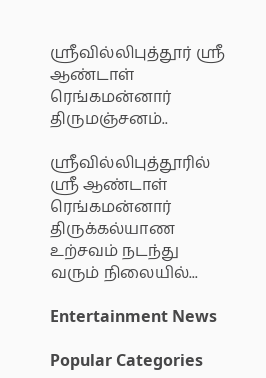ஶ்ரீவில்லிபுத்தூர் ஶ்ரீ ஆண்டாள் ரெங்கமன்னார் திருமஞ்சனம்..

ஸ்ரீவில்லிபுத்தூரில் ஶ்ரீ ஆண்டாள் ரெங்கமன்னார் திருக்கல்யாண உற்சவம் நடந்து வரும் நிலையில்...

Entertainment News

Popular Categories